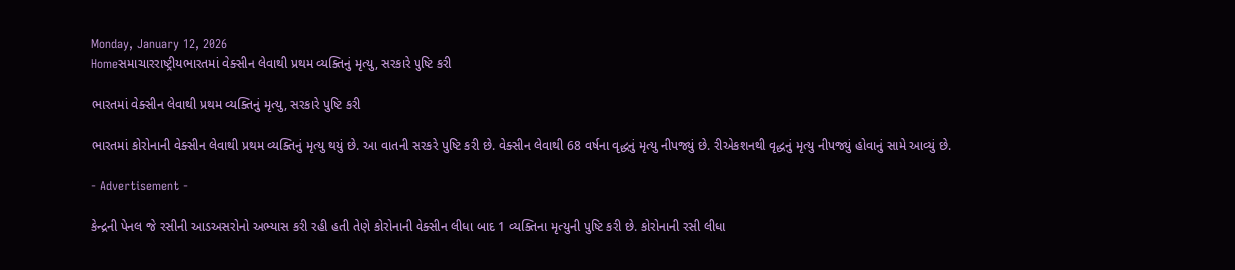Monday, January 12, 2026
Homeસમાચારરાષ્ટ્રીયભારતમાં વેક્સીન લેવાથી પ્રથમ વ્યક્તિનું મૃત્યુ, સરકારે પુષ્ટિ કરી

ભારતમાં વેક્સીન લેવાથી પ્રથમ વ્યક્તિનું મૃત્યુ, સરકારે પુષ્ટિ કરી

ભારતમાં કોરોનાની વેક્સીન લેવાથી પ્રથમ વ્યક્તિનું મૃત્યુ થયું છે. આ વાતની સરકરે પુષ્ટિ કરી છે. વેક્સીન લેવાથી 68 વર્ષના વૃદ્ધનું મૃત્યુ નીપજ્યું છે. રીએકશનથી વૃદ્ધનું મૃત્યુ નીપજ્યું હોવાનું સામે આવ્યું છે.

- Advertisement -

કેન્દ્રની પેનલ જે રસીની આડઅસરોનો અભ્યાસ કરી રહી હતી તેણે કોરોનાની વેક્સીન લીધા બાદ 1 વ્યક્તિના મૃત્યુની પુષ્ટિ કરી છે. કોરોનાની રસી લીધા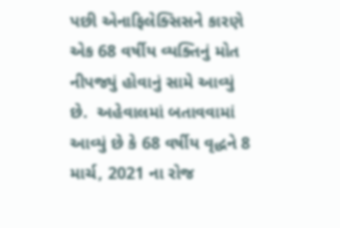પછી એનાફિલેક્સિસને કારણે એક 68 વર્ષીય વ્યક્તિનું મોત નીપજ્યું હોવાનું સામે આવ્યું છે.  અહેવાલમાં બતાવવામાં આવ્યું છે કે 68 વર્ષીય વૃદ્ધને 8 માર્ચ, 2021 ના રોજ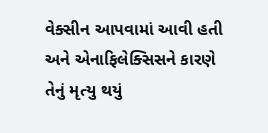વેક્સીન આપવામાં આવી હતી અને એનાફિલેક્સિસને કારણે તેનું મૃત્યુ થયું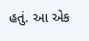હતું. આ એક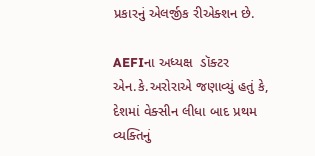પ્રકારનું એલર્જીક રીએક્શન છે.

AEFIના અધ્યક્ષ  ડૉક્ટર એન.કે.અરોરાએ જણાવ્યું હતું કે, દેશમાં વેક્સીન લીધા બાદ પ્રથમ વ્યક્તિનું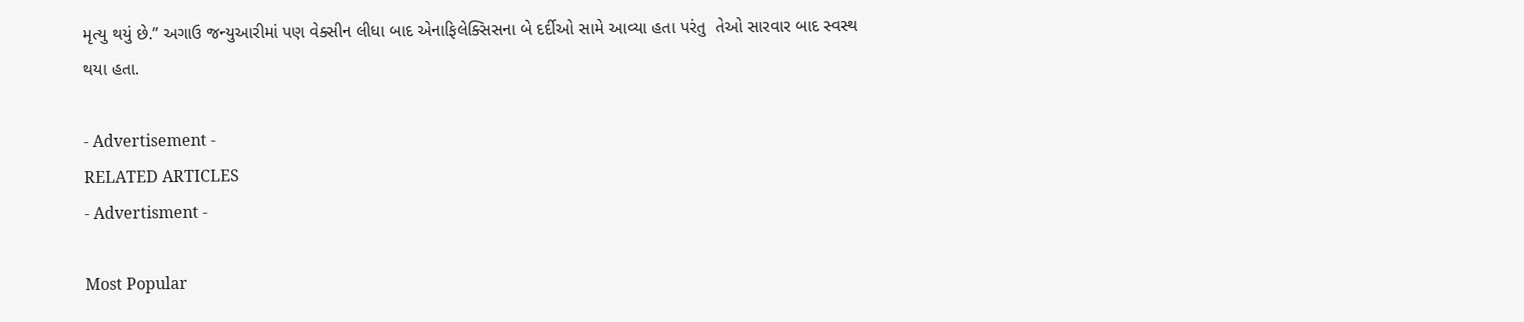મૃત્યુ થયું છે.” અગાઉ જન્યુઆરીમાં પણ વેક્સીન લીધા બાદ એનાફિલેક્સિસના બે દર્દીઓ સામે આવ્યા હતા પરંતુ  તેઓ સારવાર બાદ સ્વસ્થ થયા હતા.

- Advertisement -
RELATED ARTICLES
- Advertisment -

Most Popular